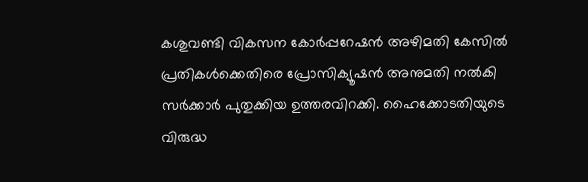കശുവണ്ടി വികസന കോർപ്പറേഷൻ അഴിമതി കേസിൽ പ്രതികൾക്കെതിരെ പ്രോസിക്യൂഷൻ അനുമതി നൽകി സർക്കാർ പുതുക്കിയ ഉത്തരവിറക്കി. ഹൈക്കോടതിയുടെ വിരുദ്ധ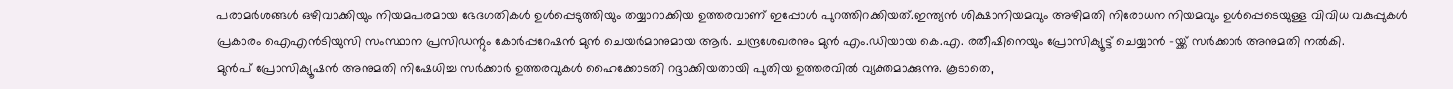പരാമർശങ്ങൾ ഒഴിവാക്കിയും നിയമപരമായ ഭേദഗതികൾ ഉൾപ്പെടുത്തിയും തയ്യാറാക്കിയ ഉത്തരവാണ് ഇപ്പോൾ പുറത്തിറക്കിയത്.ഇന്ത്യൻ ശിക്ഷാനിയമവും അഴിമതി നിരോധന നിയമവും ഉൾപ്പെടെയുള്ള വിവിധ വകുപ്പുകൾ പ്രകാരം ഐഎൻടിയുസി സംസ്ഥാന പ്രസിഡന്റും കോർപ്പറേഷൻ മുൻ ചെയർമാനുമായ ആർ. ചന്ദ്രശേഖരനും മുൻ എം.ഡിയായ കെ.എ. രതീഷിനെയും പ്രോസിക്യൂട്ട് ചെയ്യാൻ -യ്ക്ക് സർക്കാർ അനുമതി നൽകി.
മുൻപ് പ്രോസിക്യൂഷൻ അനുമതി നിഷേധിച്ച സർക്കാർ ഉത്തരവുകൾ ഹൈക്കോടതി റദ്ദാക്കിയതായി പുതിയ ഉത്തരവിൽ വ്യക്തമാക്കുന്നു. കൂടാതെ,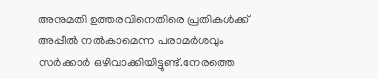അനുമതി ഉത്തരവിനെതിരെ പ്രതികൾക്ക് അപ്പീൽ നൽകാമെന്ന പരാമർശവും സർക്കാർ ഒഴിവാക്കിയിട്ടുണ്ട്.നേരത്തെ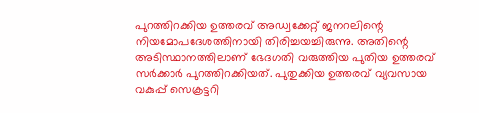പുറത്തിറക്കിയ ഉത്തരവ് അഡ്വക്കേറ്റ് ജനറലിന്റെ നിയമോപദേശത്തിനായി തിരിച്ചയച്ചിരുന്നു. അതിന്റെ അടിസ്ഥാനത്തിലാണ് ഭേദഗതി വരുത്തിയ പുതിയ ഉത്തരവ് സർക്കാർ പുറത്തിറക്കിയത്. പുതുക്കിയ ഉത്തരവ് വ്യവസായ വകുപ്പ് സെക്രട്ടറി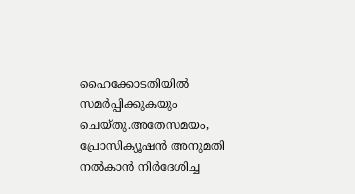ഹൈക്കോടതിയിൽ സമർപ്പിക്കുകയും ചെയ്തു.അതേസമയം, പ്രോസിക്യൂഷൻ അനുമതി നൽകാൻ നിർദേശിച്ച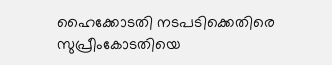ഹൈക്കോടതി നടപടിക്കെതിരെ സുപ്രീംകോടതിയെ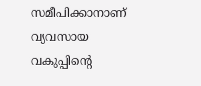സമീപിക്കാനാണ് വ്യവസായ വകുപ്പിന്റെ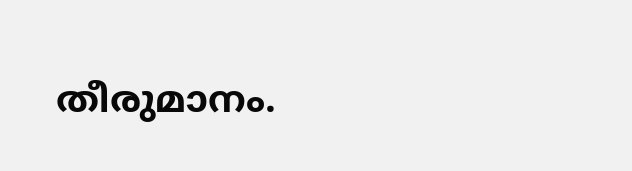തീരുമാനം.